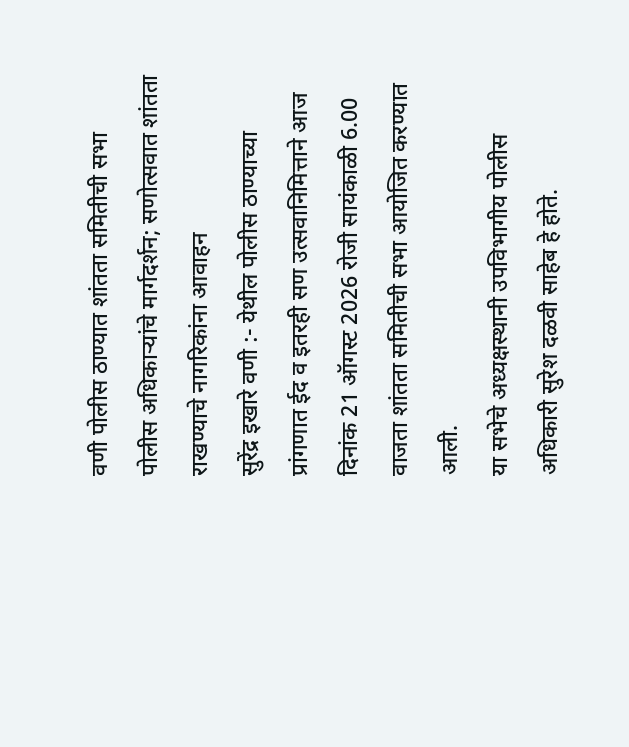वणी पोलीस ठाण्यात शांतता समितीची सभा
पोलीस अधिकाऱ्यांचे मार्गदर्शन; सणोत्सवात शांतता राखण्याचे नागरिकांना आवाहन
सुरेंद्र इखारे वणी :- येथील पोलीस ठाण्याच्या प्रांगणात ईद व इतरही सण उत्सवानिमित्ताने आज दिनांक 21 ऑगस्ट 2026 रोजी सायंकाळी 6.00 वाजता शांतता समितीची सभा आयोजित करण्यात आली.
या सभेचे अध्यक्षस्थानी उपविभागीय पोलीस अधिकारी सुरेश दळवी साहेब हे होते.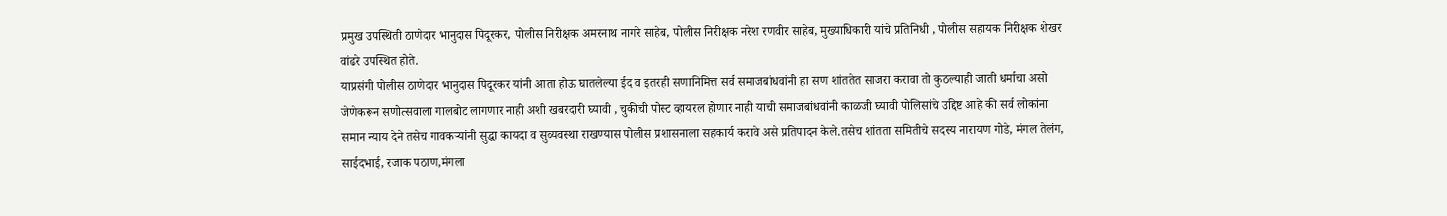प्रमुख उपस्थिती ठाणेदार भानुदास पिदूरकर, पोलीस निरीक्षक अमरनाथ नागरे साहेब, पोलीस निरीक्षक नरेश रणवीर साहेब, मुख्याधिकारी यांचे प्रतिनिधी , पोलीस सहायक निरीक्षक शेखर वांढरे उपस्थित होते.
याप्रसंगी पोलीस ठाणेदार भानुदास पिदूरकर यांनी आता होऊ घातलेल्या ईद व इतरही सणानिमित्त सर्व समाजबांधवांनी हा सण शांततेत साजरा करावा तो कुठल्याही जाती धर्माचा असो जेणेकरून सणोत्सवाला गालबोट लागणार नाही अशी खबरदारी घ्यावी , चुकीची पोस्ट व्हायरल होणार नाही याची समाजबांधवांनी काळजी घ्यावी पोलिसांचे उद्दिष्ट आहे की सर्व लोकांना समान न्याय देने तसेच गावकऱ्यांनी सुद्धा कायदा व सुव्यवस्था राखण्यास पोलीस प्रशासनाला सहकार्य करावे असे प्रतिपादन केले.तसेच शांतता समितीचे सदस्य नारायण गोडे, मंगल तेलंग, साईदभाई, रजाक पठाण,मंगला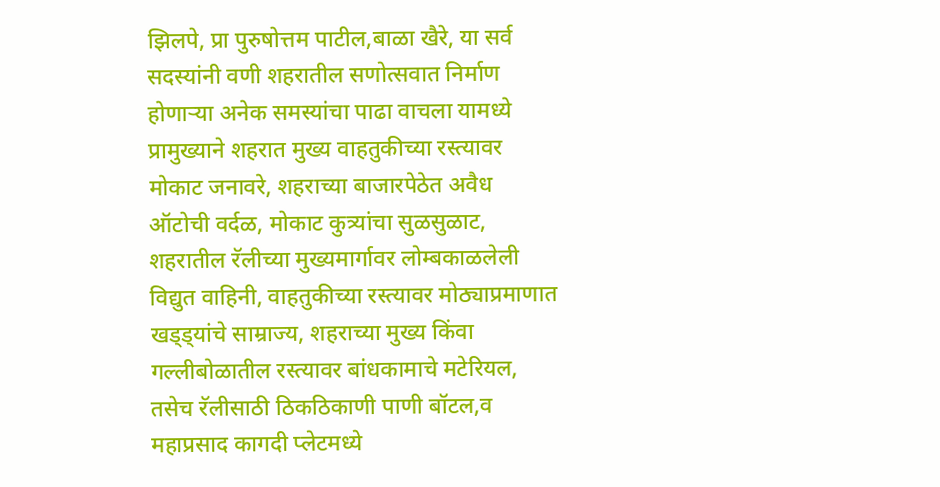झिलपे, प्रा पुरुषोत्तम पाटील,बाळा खैरे, या सर्व सदस्यांनी वणी शहरातील सणोत्सवात निर्माण होणाऱ्या अनेक समस्यांचा पाढा वाचला यामध्ये प्रामुख्याने शहरात मुख्य वाहतुकीच्या रस्त्यावर मोकाट जनावरे, शहराच्या बाजारपेठेत अवैध ऑटोची वर्दळ, मोकाट कुत्र्यांचा सुळसुळाट, शहरातील रॅलीच्या मुख्यमार्गावर लोम्बकाळलेली विद्युत वाहिनी, वाहतुकीच्या रस्त्यावर मोठ्याप्रमाणात खड्ड्यांचे साम्राज्य, शहराच्या मुख्य किंवा गल्लीबोळातील रस्त्यावर बांधकामाचे मटेरियल, तसेच रॅलीसाठी ठिकठिकाणी पाणी बॉटल,व महाप्रसाद कागदी प्लेटमध्ये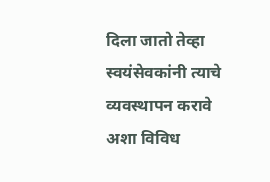दिला जातो तेव्हा स्वयंसेवकांनी त्याचे व्यवस्थापन करावे अशा विविध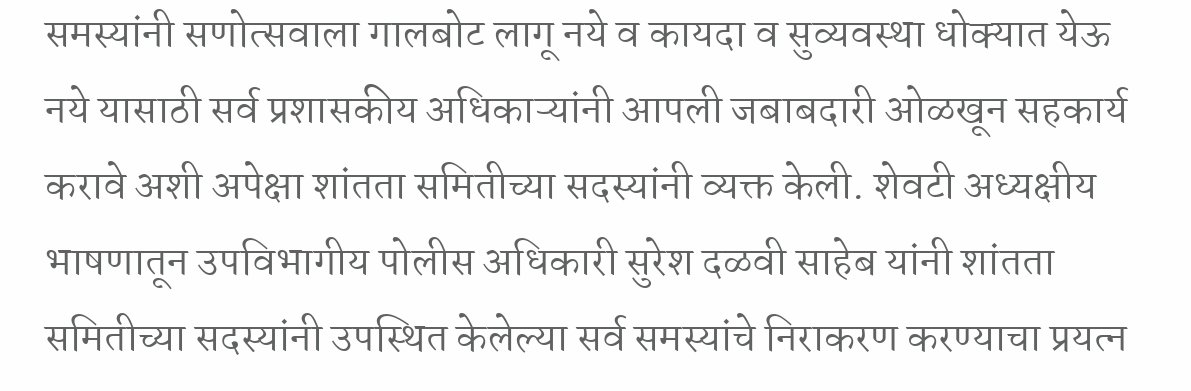समस्यांनी सणोत्सवाला गालबोट लागू नये व कायदा व सुव्यवस्था धोक्यात येऊ नये यासाठी सर्व प्रशासकीय अधिकाऱ्यांनी आपली जबाबदारी ओळखून सहकार्य करावे अशी अपेक्षा शांतता समितीच्या सदस्यांनी व्यक्त केली. शेवटी अध्यक्षीय भाषणातून उपविभागीय पोलीस अधिकारी सुरेश दळवी साहेब यांनी शांतता समितीच्या सदस्यांनी उपस्थित केलेल्या सर्व समस्यांचे निराकरण करण्याचा प्रयत्न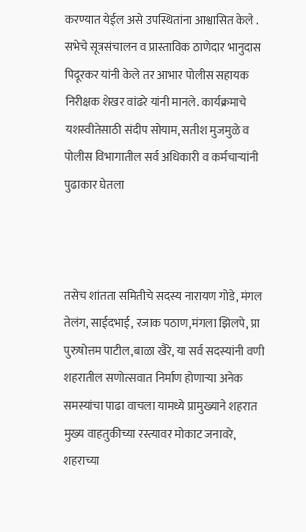करण्यात येईल असे उपस्थितांना आश्वासित केले . सभेचे सूत्रसंचालन व प्रास्ताविक ठाणेदार भानुदास पिदूरकर यांनी केले तर आभार पोलीस सहायक निरीक्षक शेखर वांढरे यांनी मानले. कार्यक्रमाचे यशस्वीतेसाठी संदीप सोयाम, सतीश मुजमुळे व पोलीस विभागातील सर्व अधिकारी व कर्मचाऱ्यांनी पुढाकार घेतला



तसेच शांतता समितीचे सदस्य नारायण गोडे, मंगल तेलंग, साईदभाई, रजाक पठाण,मंगला झिलपे, प्रा पुरुषोत्तम पाटील,बाळा खैरे, या सर्व सदस्यांनी वणी शहरातील सणोत्सवात निर्माण होणाऱ्या अनेक समस्यांचा पाढा वाचला यामध्ये प्रामुख्याने शहरात मुख्य वाहतुकीच्या रस्त्यावर मोकाट जनावरे, शहराच्या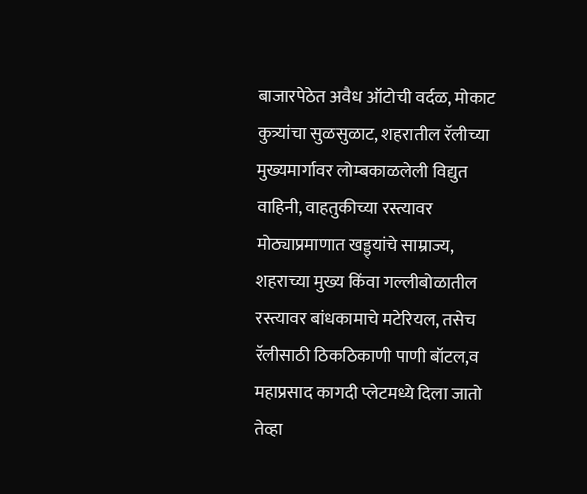बाजारपेठेत अवैध ऑटोची वर्दळ, मोकाट कुत्र्यांचा सुळसुळाट, शहरातील रॅलीच्या मुख्यमार्गावर लोम्बकाळलेली विद्युत वाहिनी, वाहतुकीच्या रस्त्यावर मोठ्याप्रमाणात खड्ड्यांचे साम्राज्य, शहराच्या मुख्य किंवा गल्लीबोळातील रस्त्यावर बांधकामाचे मटेरियल, तसेच रॅलीसाठी ठिकठिकाणी पाणी बॉटल,व महाप्रसाद कागदी प्लेटमध्ये दिला जातो तेव्हा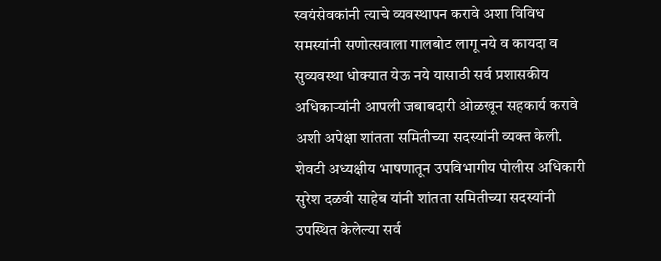स्वयंसेवकांनी त्याचे व्यवस्थापन करावे अशा विविध समस्यांनी सणोत्सवाला गालबोट लागू नये व कायदा व सुव्यवस्था धोक्यात येऊ नये यासाठी सर्व प्रशासकीय अधिकाऱ्यांनी आपली जबाबदारी ओळखून सहकार्य करावे अशी अपेक्षा शांतता समितीच्या सदस्यांनी व्यक्त केली. शेवटी अध्यक्षीय भाषणातून उपविभागीय पोलीस अधिकारी सुरेश दळवी साहेब यांनी शांतता समितीच्या सदस्यांनी उपस्थित केलेल्या सर्व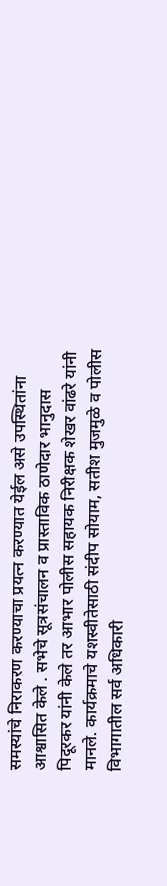समस्यांचे निराकरण करण्याचा प्रयत्न करण्यात येईल असे उपस्थितांना आश्वासित केले . सभेचे सूत्रसंचालन व प्रास्ताविक ठाणेदार भानुदास पिदूरकर यांनी केले तर आभार पोलीस सहायक निरीक्षक शेखर वांढरे यांनी मानले. कार्यक्रमाचे यशस्वीतेसाठी संदीप सोयाम, सतीश मुजमुळे व पोलीस विभागातील सर्व अधिकारी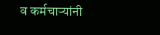व कर्मचाऱ्यांनी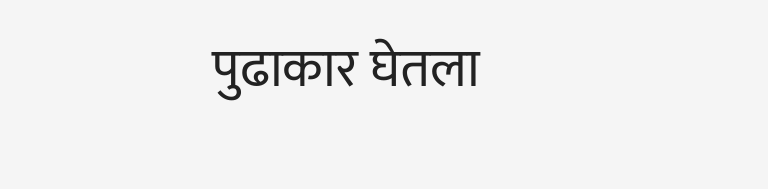पुढाकार घेतला